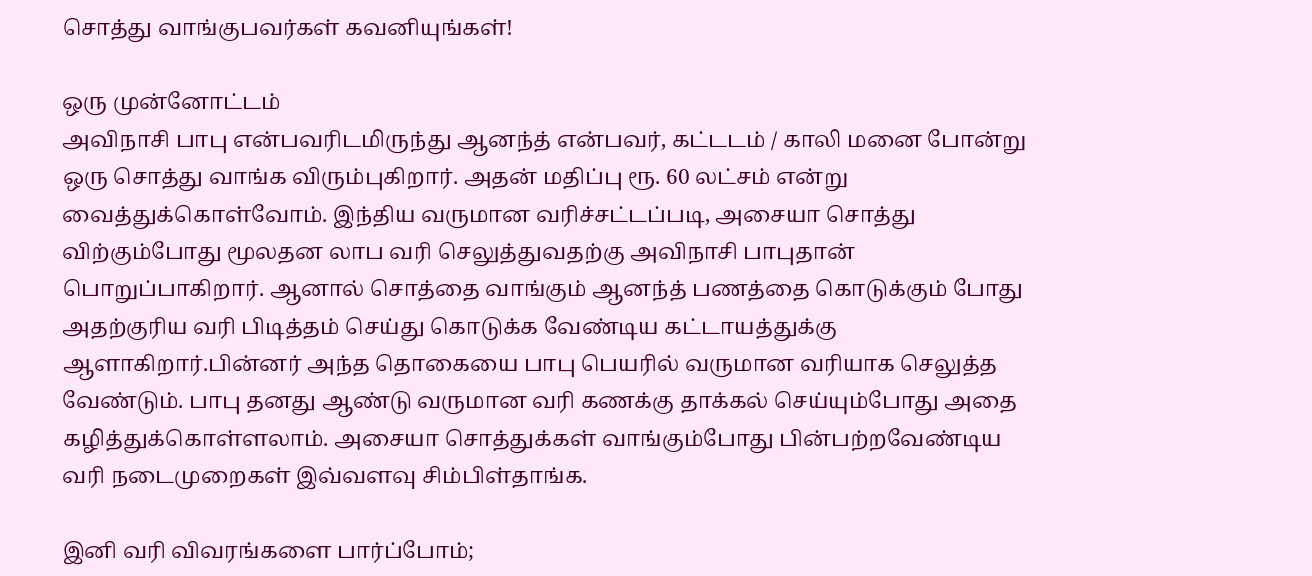சொத்து வாங்குபவர்கள் கவனியுங்கள்!

ஒரு முன்னோட்டம்
அவிநாசி பாபு என்பவரிடமிருந்து ஆனந்த் என்பவர், கட்டடம் / காலி மனை போன்று ஒரு சொத்து வாங்க விரும்புகிறார். அதன் மதிப்பு ரூ. 60 லட்சம் என்று வைத்துக்கொள்வோம். இந்திய வருமான வரிச்சட்டப்படி, அசையா சொத்து விற்கும்போது மூலதன லாப வரி செலுத்துவதற்கு அவிநாசி பாபுதான் பொறுப்பாகிறார். ஆனால் சொத்தை வாங்கும் ஆனந்த் பணத்தை கொடுக்கும் போது அதற்குரிய வரி பிடித்தம் செய்து கொடுக்க வேண்டிய கட்டாயத்துக்கு ஆளாகிறார்.பின்னர் அந்த தொகையை பாபு பெயரில் வருமான வரியாக செலுத்த வேண்டும். பாபு தனது ஆண்டு வருமான வரி கணக்கு தாக்கல் செய்யும்போது அதை கழித்துக்கொள்ளலாம். அசையா சொத்துக்கள் வாங்கும்போது பின்பற்றவேண்டிய வரி நடைமுறைகள் இவ்வளவு சிம்பிள்தாங்க.

இனி வரி விவரங்களை பார்ப்போம்;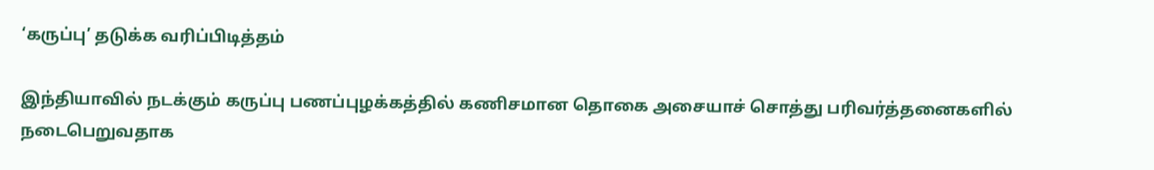‘கருப்பு’ தடுக்க வரிப்பிடித்தம்

இந்தியாவில் நடக்கும் கருப்பு பணப்புழக்கத்தில் கணிசமான தொகை அசையாச் சொத்து பரிவர்த்தனைகளில் நடைபெறுவதாக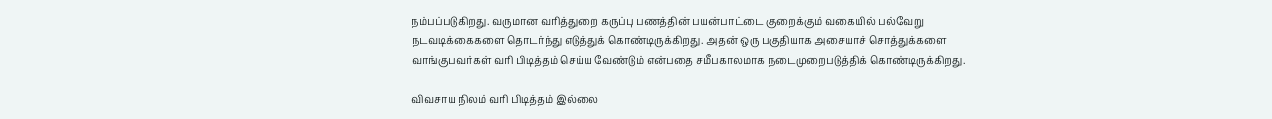நம்பப்படுகிறது. வருமான வரித்துறை கருப்பு பணத்தின் பயன்பாட்டை குறைக்கும் வகையில் பல்வேறு நடவடிக்கைகளை தொடர்ந்து எடுத்துக் கொண்டிருக்கிறது. அதன் ஒரு பகுதியாக அசையாச் சொத்துக்களை வாங்குபவர்கள் வரி பிடித்தம் செய்ய வேண்டும் என்பதை சமீபகாலமாக நடைமுறைபடுத்திக் கொண்டிருக்கிறது.

விவசாய நிலம் வரி பிடித்தம் இல்லை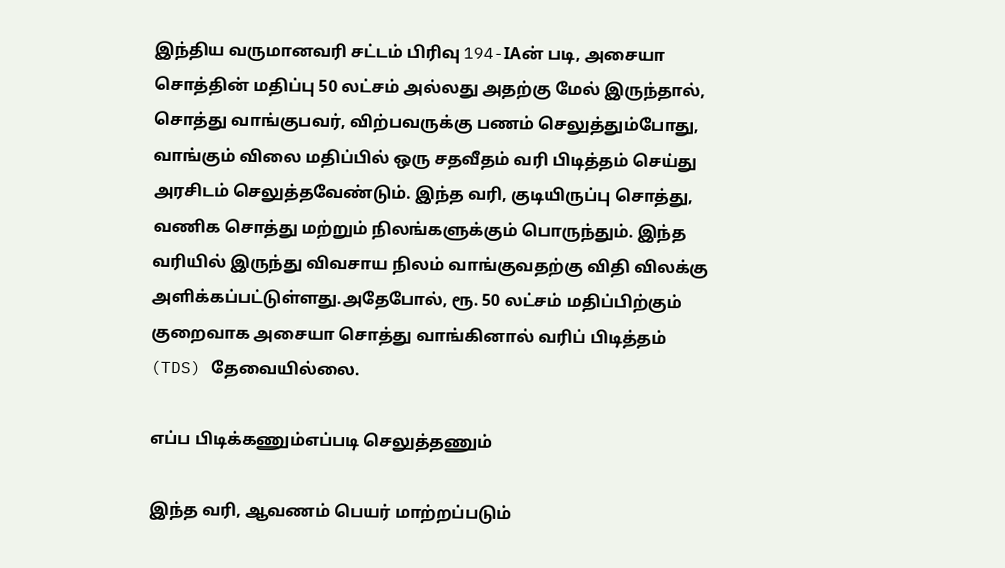இந்திய வருமானவரி சட்டம் பிரிவு 194-IAன் படி, அசையா சொத்தின் மதிப்பு 50 லட்சம் அல்லது அதற்கு மேல் இருந்தால், சொத்து வாங்குபவர், விற்பவருக்கு பணம் செலுத்தும்போது, வாங்கும் விலை மதிப்பில் ஒரு சதவீதம் வரி பிடித்தம் செய்து அரசிடம் செலுத்தவேண்டும். இந்த வரி, குடியிருப்பு சொத்து, வணிக சொத்து மற்றும் நிலங்களுக்கும் பொருந்தும். இந்த வரியில் இருந்து விவசாய நிலம் வாங்குவதற்கு விதி விலக்கு அளிக்கப்பட்டுள்ளது.அதேபோல், ரூ. 50 லட்சம் மதிப்பிற்கும் குறைவாக அசையா சொத்து வாங்கினால் வரிப் பிடித்தம் (TDS) தேவையில்லை.

எப்ப பிடிக்கணும்எப்படி செலுத்தணும்

இந்த வரி, ஆவணம் பெயர் மாற்றப்படும்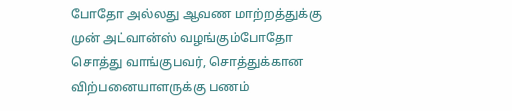போதோ அல்லது ஆவண மாற்றத்துக்கு முன் அட்வான்ஸ் வழங்கும்போதோ சொத்து வாங்குபவர், சொத்துக்கான விற்பனையாளருக்கு பணம்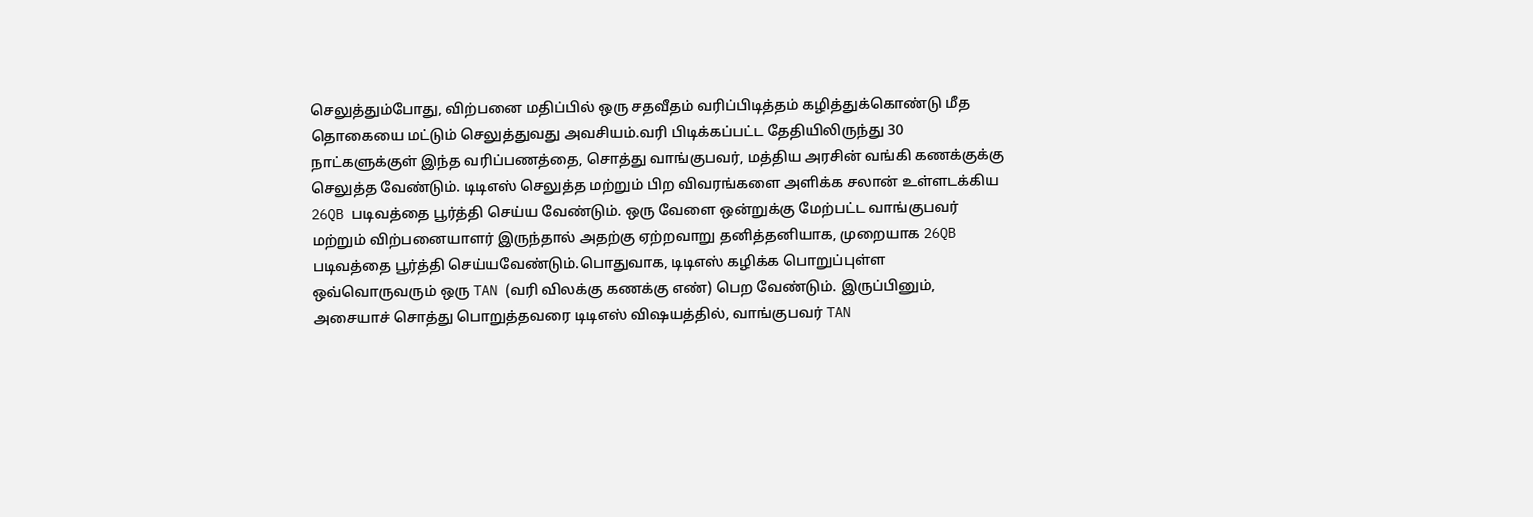செலுத்தும்போது, விற்பனை மதிப்பில் ஒரு சதவீதம் வரிப்பிடித்தம் கழித்துக்கொண்டு மீத தொகையை மட்டும் செலுத்துவது அவசியம்.வரி பிடிக்கப்பட்ட தேதியிலிருந்து 30 நாட்களுக்குள் இந்த வரிப்பணத்தை, சொத்து வாங்குபவர், மத்திய அரசின் வங்கி கணக்குக்கு செலுத்த வேண்டும். டிடிஎஸ் செலுத்த மற்றும் பிற விவரங்களை அளிக்க சலான் உள்ளடக்கிய 26QB படிவத்தை பூர்த்தி செய்ய வேண்டும். ஒரு வேளை ஒன்றுக்கு மேற்பட்ட வாங்குபவர் மற்றும் விற்பனையாளர் இருந்தால் அதற்கு ஏற்றவாறு தனித்தனியாக, முறையாக 26QB படிவத்தை பூர்த்தி செய்யவேண்டும்.பொதுவாக, டிடிஎஸ் கழிக்க பொறுப்புள்ள ஒவ்வொருவரும் ஒரு TAN (வரி விலக்கு கணக்கு எண்) பெற வேண்டும். இருப்பினும், அசையாச் சொத்து பொறுத்தவரை டிடிஎஸ் விஷயத்தில், வாங்குபவர் TAN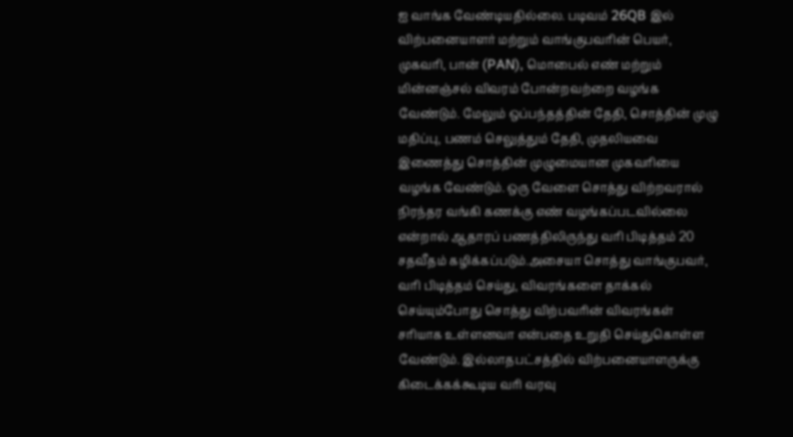ஐ வாங்க வேண்டியதில்லை. படிவம் 26QB இல் விற்பனையாளர் மற்றும் வாங்குபவரின் பெயர், முகவரி, பான் (PAN), மொபைல் எண் மற்றும் மின்னஞ்சல் விவரம் போன்றவற்றை வழங்க வேண்டும். மேலும் ஒப்பந்தத்தின் தேதி, சொத்தின் முழு மதிப்பு, பணம் செலுத்தும் தேதி, முதலியவை இணைத்து சொத்தின் முழுமையான முகவரியை வழங்க வேண்டும். ஒரு வேளை சொத்து விற்றவரால் நிரந்தர வங்கி கணக்கு எண் வழங்கப்படவில்லை என்றால் ஆதாரப் பணத்திலிருந்து வரி பிடித்தம் 20 சதவீதம் கழிக்கப்படும்.அசையா சொத்து வாங்குபவர், வரி பிடித்தம் செய்து, விவரங்களை தாக்கல் செய்யும்போது சொத்து விற்பவரின் விவரங்கள் சரியாக உள்ளனவா என்பதை உறுதி செய்துகொள்ள வேண்டும். இல்லாதபட்சத்தில் விற்பனையாளருக்கு கிடைக்கக்கூடிய வரி வரவு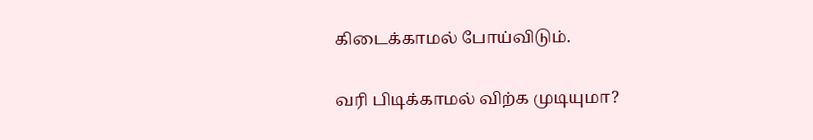கிடைக்காமல் போய்விடும்.

வரி பிடிக்காமல் விற்க முடியுமா?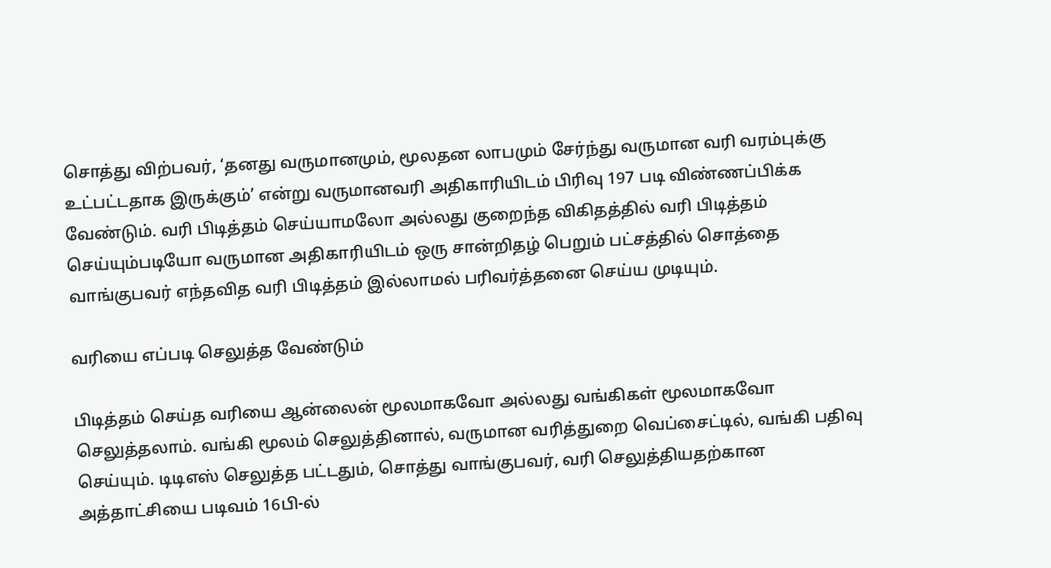சொத்து விற்பவர், ‘தனது வருமானமும், மூலதன லாபமும் சேர்ந்து வருமான வரி வரம்புக்கு உட்பட்டதாக இருக்கும்’ என்று வருமானவரி அதிகாரியிடம் பிரிவு 197 படி விண்ணப்பிக்க வேண்டும். வரி பிடித்தம் செய்யாமலோ அல்லது குறைந்த விகிதத்தில் வரி பிடித்தம் செய்யும்படியோ வருமான அதிகாரியிடம் ஒரு சான்றிதழ் பெறும் பட்சத்தில் சொத்தை வாங்குபவர் எந்தவித வரி பிடித்தம் இல்லாமல் பரிவர்த்தனை செய்ய முடியும்.

வரியை எப்படி செலுத்த வேண்டும்

பிடித்தம் செய்த வரியை ஆன்லைன் மூலமாகவோ அல்லது வங்கிகள் மூலமாகவோ செலுத்தலாம். வங்கி மூலம் செலுத்தினால், வருமான வரித்துறை வெப்சைட்டில், வங்கி பதிவு செய்யும். டிடிஎஸ் செலுத்த பட்டதும், சொத்து வாங்குபவர், வரி செலுத்தியதற்கான அத்தாட்சியை படிவம் 16பி-ல்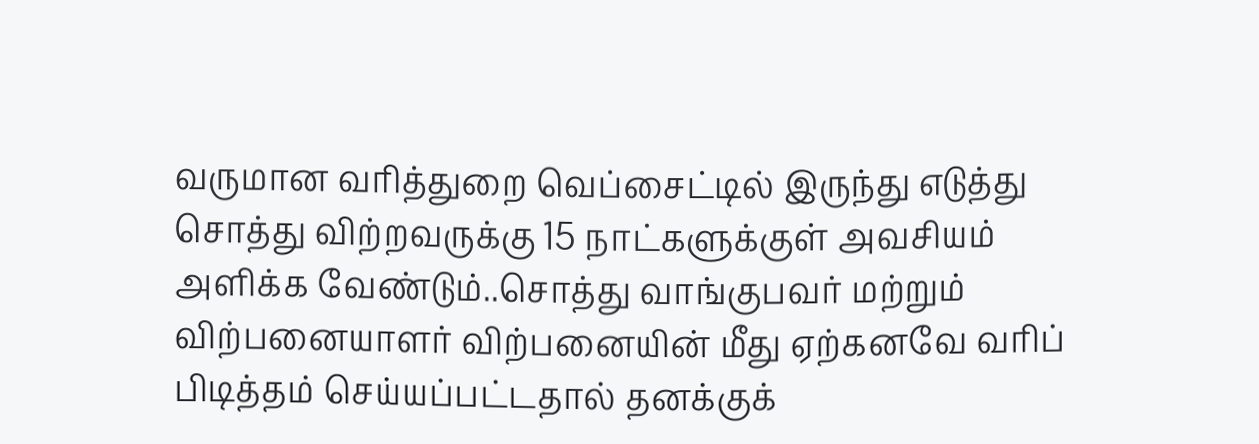வருமான வரித்துறை வெப்சைட்டில் இருந்து எடுத்து சொத்து விற்றவருக்கு 15 நாட்களுக்குள் அவசியம் அளிக்க வேண்டும்..சொத்து வாங்குபவர் மற்றும் விற்பனையாளர் விற்பனையின் மீது ஏற்கனவே வரிப் பிடித்தம் செய்யப்பட்டதால் தனக்குக்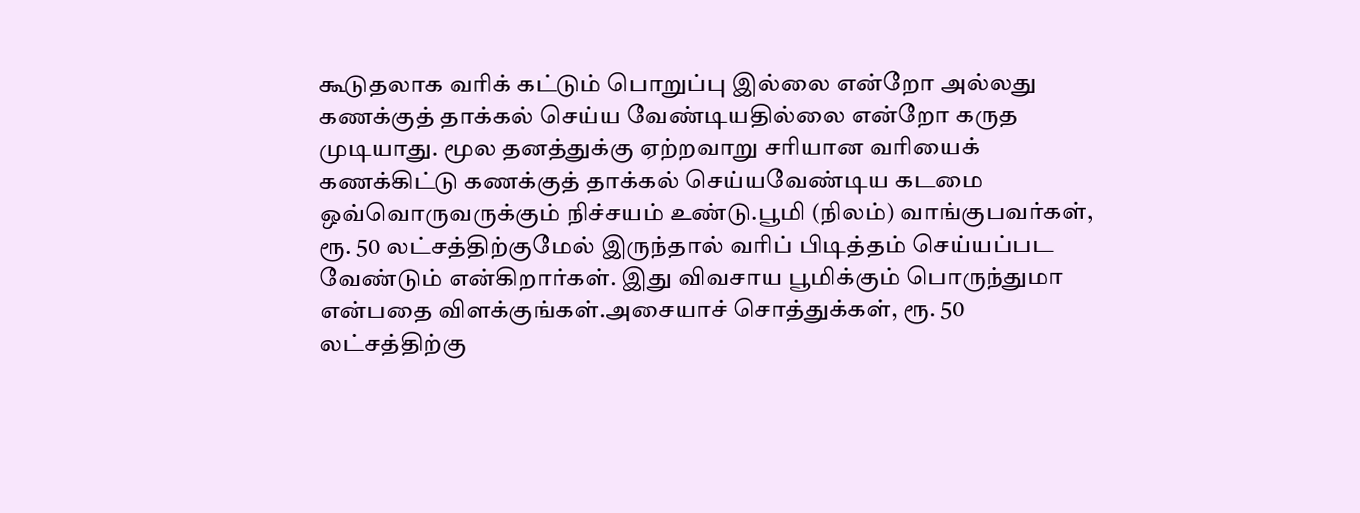கூடுதலாக வரிக் கட்டும் பொறுப்பு இல்லை என்றோ அல்லது கணக்குத் தாக்கல் செய்ய வேண்டியதில்லை என்றோ கருத முடியாது. மூல தனத்துக்கு ஏற்றவாறு சரியான வரியைக் கணக்கிட்டு கணக்குத் தாக்கல் செய்யவேண்டிய கடமை ஒவ்வொருவருக்கும் நிச்சயம் உண்டு.பூமி (நிலம்) வாங்குபவர்கள், ரூ. 50 லட்சத்திற்குமேல் இருந்தால் வரிப் பிடித்தம் செய்யப்பட வேண்டும் என்கிறார்கள். இது விவசாய பூமிக்கும் பொருந்துமா என்பதை விளக்குங்கள்.அசையாச் சொத்துக்கள், ரூ. 50 லட்சத்திற்கு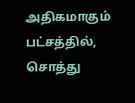அதிகமாகும் பட்சத்தில், சொத்து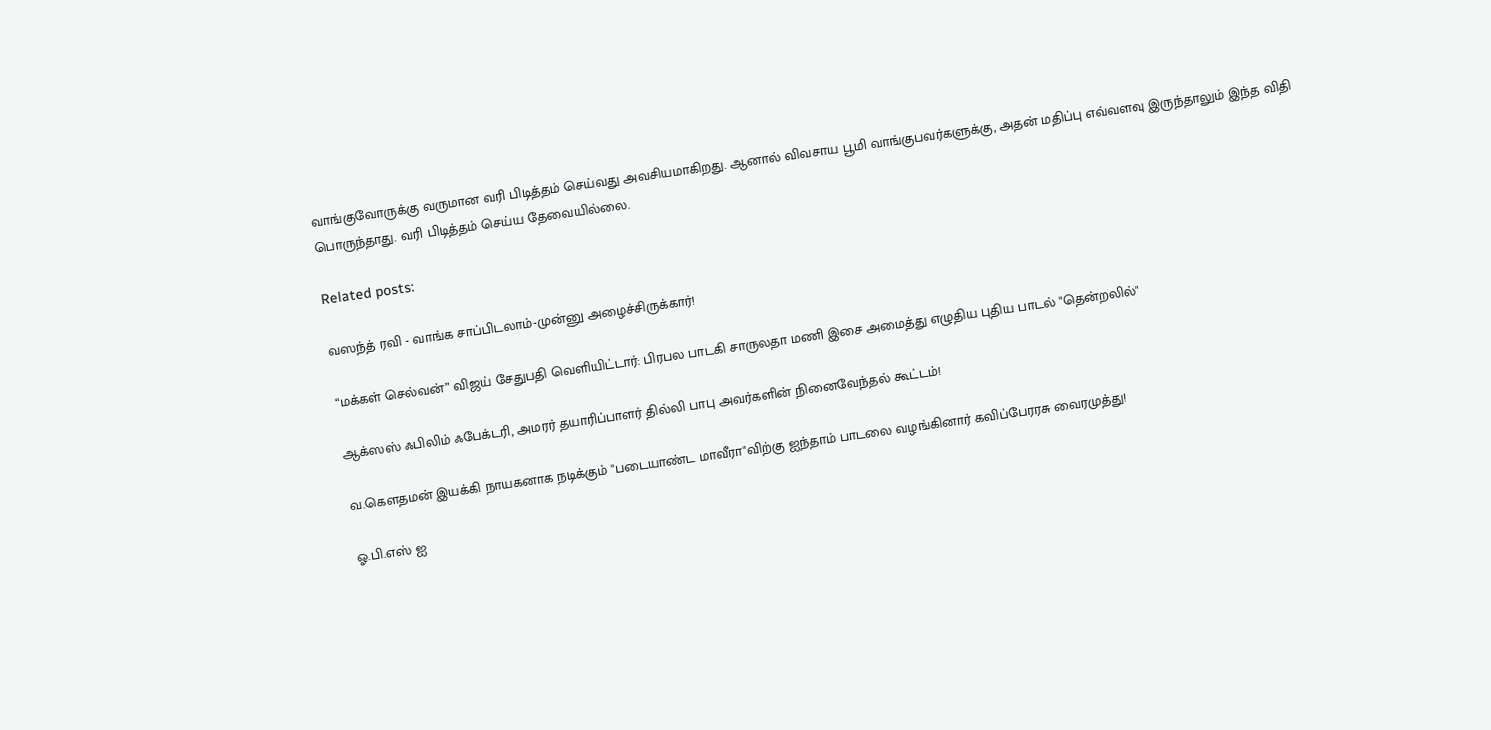வாங்குவோருக்கு வருமான வரி பிடித்தம் செய்வது அவசியமாகிறது. ஆனால் விவசாய பூமி வாங்குபவர்களுக்கு, அதன் மதிப்பு எவ்வளவு இருந்தாலும் இந்த விதி பொருந்தாது. வரி பிடித்தம் செய்ய தேவையில்லை.

Related posts:

வஸந்த் ரவி - வாங்க சாப்பிடலாம்-முன்னு அழைச்சிருக்கார்!

“மக்கள் செல்வன்” விஜய் சேதுபதி வெளியிட்டார்: பிரபல பாடகி சாருலதா மணி இசை அமைத்து எழுதிய புதிய பாடல் "தென்றலில்"

ஆக்ஸஸ் ஃபிலிம் ஃபேக்டரி, அமரர் தயாரிப்பாளர் தில்லி பாபு அவர்களின் நினைவேந்தல் கூட்டம்!

வ.கௌதமன் இயக்கி நாயகனாக நடிக்கும் "படையாண்ட மாவீரா"விற்கு ஐந்தாம் பாடலை வழங்கினார் கவிப்பேரரசு வைரமுத்து!

ஓ.பி.எஸ் ஐ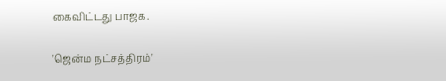கைவிட்டது பாஜக.

'ஜென்ம நட்சத்திரம்'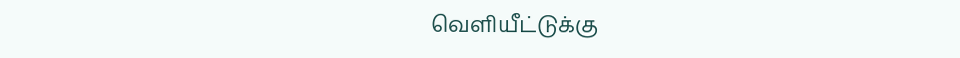வெளியீட்டுக்கு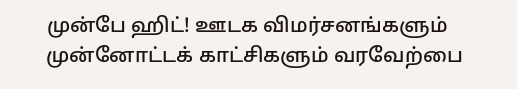முன்பே ஹிட்! ஊடக விமர்சனங்களும் முன்னோட்டக் காட்சிகளும் வரவேற்பை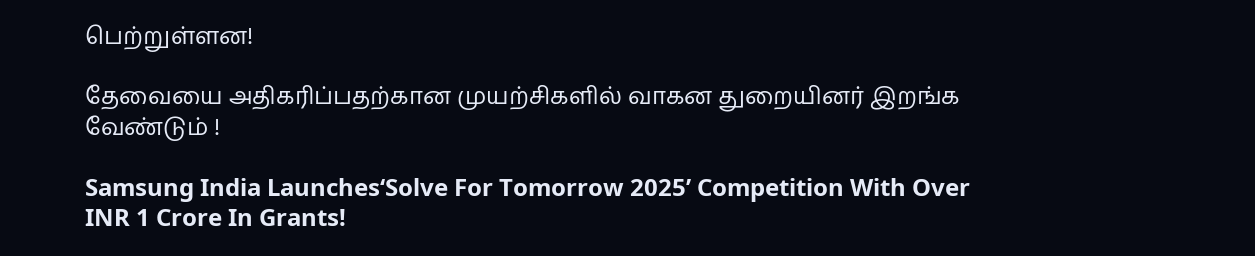பெற்றுள்ளன!

தேவையை அதிகரிப்பதற்கான முயற்சிகளில் வாகன துறையினர் இறங்க வேண்டும் !

Samsung India Launches‘Solve For Tomorrow 2025’ Competition With Over INR 1 Crore In Grants!